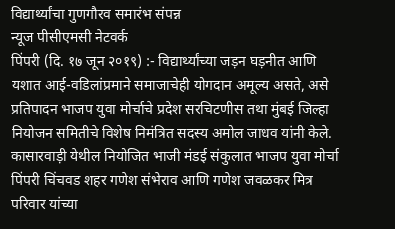विद्यार्थ्यांचा गुणगौरव समारंभ संपन्न
न्यूज पीसीएमसी नेटवर्क
पिंपरी (दि. १७ जून २०१९) :- विद्यार्थ्यांच्या जड़न घड़नीत आणि यशात आई-वडिलांप्रमाने समाजाचेही योगदान अमूल्य असते, असे प्रतिपादन भाजप युवा मोर्चाचे प्रदेश सरचिटणीस तथा मुंबई जिल्हा नियोजन समितीचे विशेष निमंत्रित सदस्य अमोल जाधव यांनी केले.
कासारवाड़ी येथील नियोजित भाजी मंडई संकुलात भाजप युवा मोर्चा पिंपरी चिंचवड शहर गणेश संभेराव आणि गणेश जवळकर मित्र परिवार यांच्या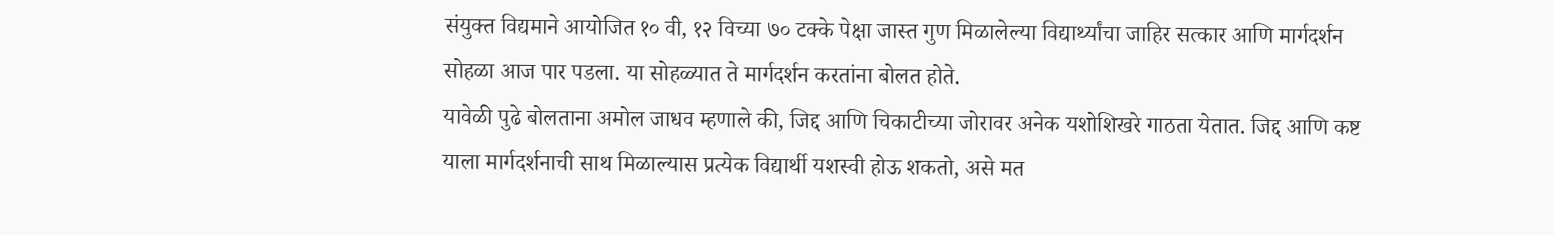संयुक्त विद्यमाने आयोजित १० वी, १२ विच्या ७० टक्के पेक्षा जास्त गुण मिळालेल्या विद्यार्थ्यांचा जाहिर सत्कार आणि मार्गदर्शन सोहळा आज पार पडला. या सोहळ्यात ते मार्गदर्शन करतांना बोलत होते.
यावेळी पुढे बोलताना अमोल जाधव म्हणाले की, जिद्द आणि चिकाटीच्या जोरावर अनेक यशोशिखरे गाठता येतात. जिद्द आणि कष्ट याला मार्गदर्शनाची साथ मिळाल्यास प्रत्येक विद्यार्थी यशस्वी होऊ शकतो, असे मत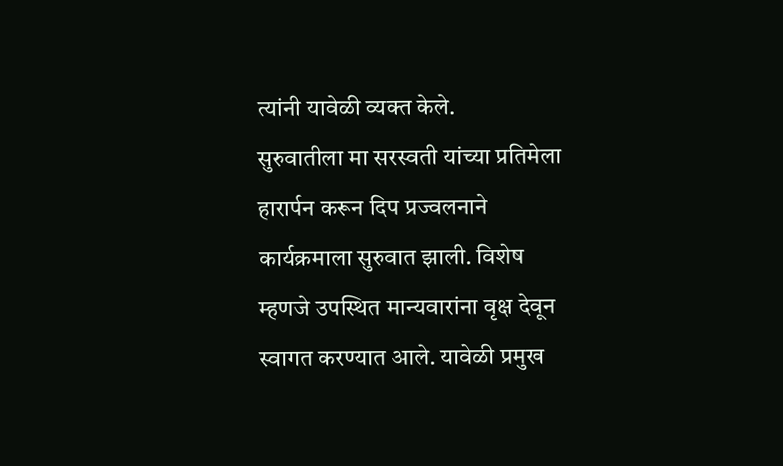त्यांनी यावेळी व्यक्त केले.
सुरुवातीला मा सरस्वती यांच्या प्रतिमेला हारार्पन करून दिप प्रज्वलनाने कार्यक्रमाला सुरुवात झाली. विशेष म्हणजे उपस्थित मान्यवारांना वृक्ष देवून स्वागत करण्यात आले. यावेळी प्रमुख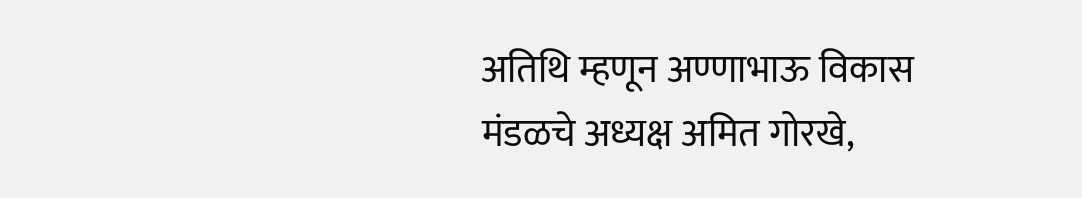अतिथि म्हणून अण्णाभाऊ विकास मंडळचे अध्यक्ष अमित गोरखे,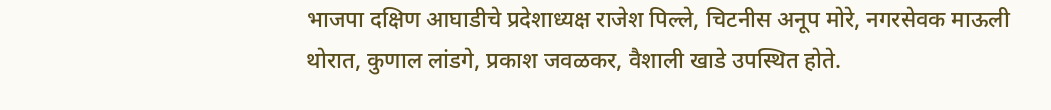भाजपा दक्षिण आघाडीचे प्रदेशाध्यक्ष राजेश पिल्ले, चिटनीस अनूप मोरे, नगरसेवक माऊली थोरात, कुणाल लांडगे, प्रकाश जवळकर, वैशाली खाडे उपस्थित होते.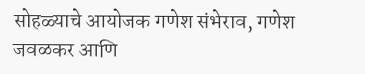सोहळ्याचे आयोजक गणेश संभेराव, गणेश जवळकर आणि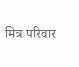मित्र परिवार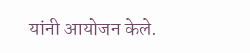यांनी आयोजन केले.